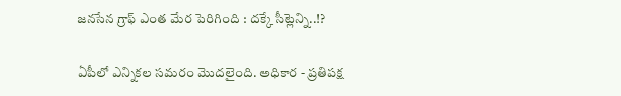జనసేన గ్రాఫ్ ఎంత మేర పెరిగింది : దక్కే సీట్లెన్ని..!?

ఏపీలో ఎన్నికల సమరం మొదలైంది. అధికార - ప్రతిపక్ష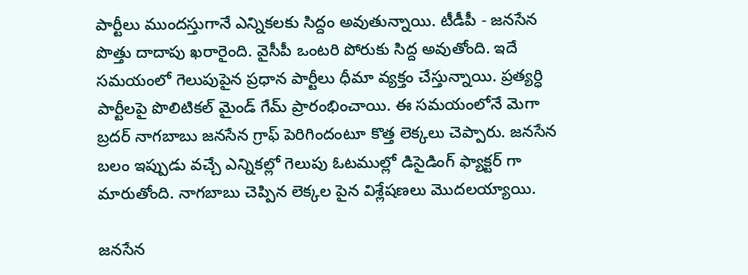పార్టీలు ముందస్తుగానే ఎన్నికలకు సిద్దం అవుతున్నాయి. టీడీపీ - జనసేన పొత్తు దాదాపు ఖరారైంది. వైసీపీ ఒంటరి పోరుకు సిద్ద అవుతోంది. ఇదే సమయంలో గెలుపుపైన ప్రధాన పార్టీలు ధీమా వ్యక్తం చేస్తున్నాయి. ప్రత్యర్ధి పార్టీలపై పొలిటికల్ మైండ్ గేమ్ ప్రారంభించాయి. ఈ సమయంలోనే మెగా బ్రదర్ నాగబాబు జనసేన గ్రాఫ్ పెరిగిందంటూ కొత్త లెక్కలు చెప్పారు. జనసేన బలం ఇప్పుడు వచ్చే ఎన్నికల్లో గెలుపు ఓటముల్లో డిసైడింగ్ ఫ్యాక్టర్ గా మారుతోంది. నాగబాబు చెప్పిన లెక్కల పైన విశ్లేషణలు మొదలయ్యాయి.

జనసేన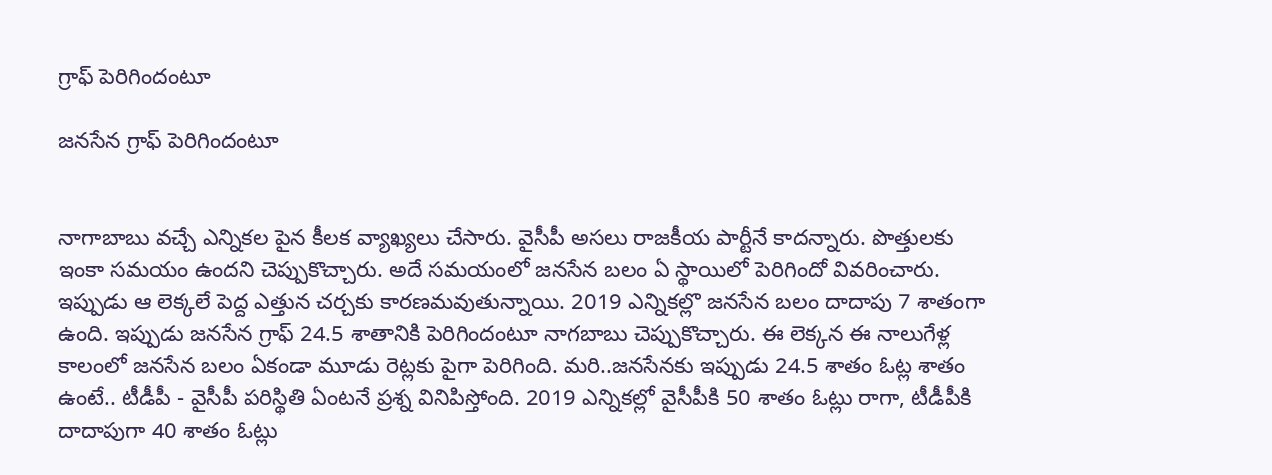గ్రాఫ్ పెరిగిందంటూ

జనసేన గ్రాఫ్ పెరిగిందంటూ


నాగాబాబు వచ్చే ఎన్నికల పైన కీలక వ్యాఖ్యలు చేసారు. వైసీపీ అసలు రాజకీయ పార్టీనే కాదన్నారు. పొత్తులకు ఇంకా సమయం ఉందని చెప్పుకొచ్చారు. అదే సమయంలో జనసేన బలం ఏ స్థాయిలో పెరిగిందో వివరించారు. ఇప్పుడు ఆ లెక్కలే పెద్ద ఎత్తున చర్చకు కారణమవుతున్నాయి. 2019 ఎన్నికల్లొ జనసేన బలం దాదాపు 7 శాతంగా ఉంది. ఇప్పుడు జనసేన గ్రాఫ్ 24.5 శాతానికి పెరిగిందంటూ నాగబాబు చెప్పుకొచ్చారు. ఈ లెక్కన ఈ నాలుగేళ్ల కాలంలో జనసేన బలం ఏకండా మూడు రెట్లకు పైగా పెరిగింది. మరి..జనసేనకు ఇప్పుడు 24.5 శాతం ఓట్ల శాతం ఉంటే.. టీడీపీ - వైసీపీ పరిస్థితి ఏంటనే ప్రశ్న వినిపిస్తోంది. 2019 ఎన్నికల్లో వైసీపీకి 50 శాతం ఓట్లు రాగా, టీడీపీకి దాదాపుగా 40 శాతం ఓట్లు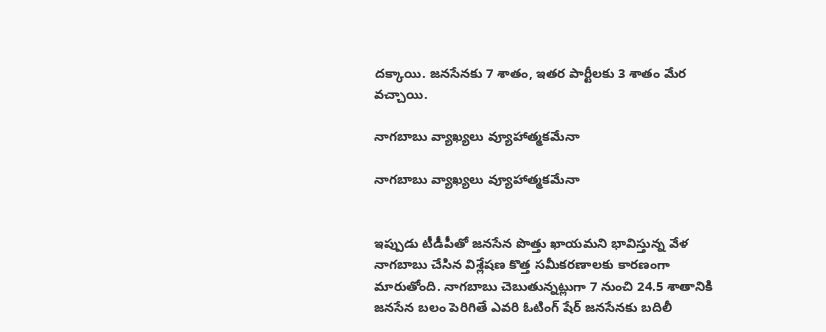దక్కాయి. జనసేనకు 7 శాతం, ఇతర పార్టీలకు 3 శాతం మేర వచ్చాయి.

నాగబాబు వ్యాఖ్యలు వ్యూహాత్మకమేనా

నాగబాబు వ్యాఖ్యలు వ్యూహాత్మకమేనా


ఇప్పుడు టీడీపీతో జనసేన పొత్తు ఖాయమని భావిస్తున్న వేళ నాగబాబు చేసిన విశ్లేషణ కొత్త సమీకరణాలకు కారణంగా మారుతోంది. నాగబాబు చెబుతున్నట్లుగా 7 నుంచి 24.5 శాతానికి జనసేన బలం పెరిగితే ఎవరి ఓటింగ్ షేర్ జనసేనకు బదిలీ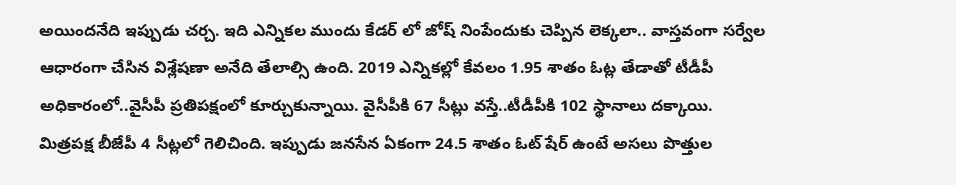అయిందనేది ఇప్పుడు చర్చ. ఇది ఎన్నికల ముందు కేడర్ లో జోష్ నింపేందుకు చెప్పిన లెక్కలా.. వాస్తవంగా సర్వేల ఆధారంగా చేసిన విశ్లేషణా అనేది తేలాల్సి ఉంది. 2019 ఎన్నికల్లో కేవలం 1.95 శాతం ఓట్ల తేడాతో టీడీపీ అధికారంలో..వైసీపీ ప్రతిపక్షంలో కూర్చుకున్నాయి. వైసీపీకి 67 సీట్లు వస్తే..టీడీపీకి 102 స్థానాలు దక్కాయి. మిత్రపక్ష బీజేపీ 4 సీట్లలో గెలిచింది. ఇప్పుడు జనసేన ఏకంగా 24.5 శాతం ఓట్ షేర్ ఉంటే అసలు పొత్తుల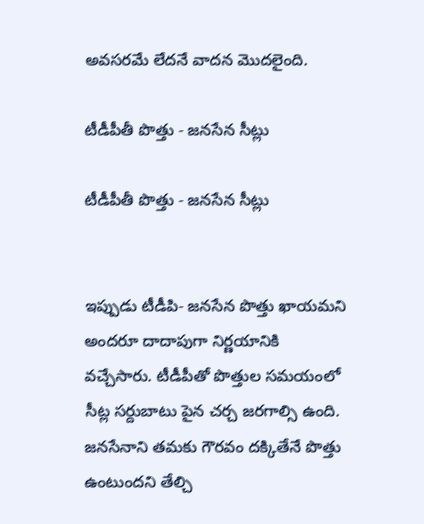అవసరమే లేదనే వాదన మొదలైంది.

టీడీపీతీ పొత్తు - జనసేన సీట్లు

టీడీపీతీ పొత్తు - జనసేన సీట్లు


ఇప్పుడు టీడీపి- జనసేన పొత్తు ఖాయమని అందరూ దాదాపుగా నిర్ణయానికి వచ్చేసారు. టీడీపీతో పొత్తుల సమయంలో సీట్ల సర్దుబాటు పైన చర్చ జరగాల్సి ఉంది. జనసేనాని తమకు గౌరవం దక్కితేనే పొత్తు ఉంటుందని తేల్చి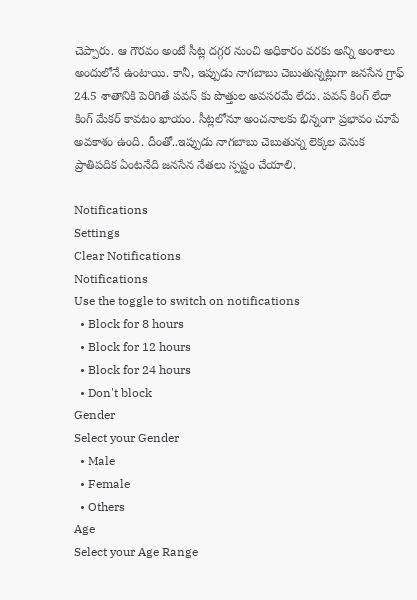చెప్పారు. ఆ గౌరవం అంటే సీట్ల దగ్గర నుంచి అధికారం వరకు అన్ని అంశాలు అందులోనే ఉంటాయి. కానీ, ఇప్పుడు నాగబాబు చెబుతున్నట్లుగా జనసేన గ్రాఫ్ 24.5 శాతానికి పెరిగితే పవన్ కు పొత్తుల అవసరమే లేదు. పవన్ కింగ్ లేదా కింగ్ మేకర్ కావటం ఖాయం. సీట్లలోనూ అంచనాలకు భిన్నంగా ప్రభావం చూపే అవకాశం ఉంది. దీంతో..ఇప్పుడు నాగబాబు చెబుతున్న లెక్కల వెనుక ప్రాతిపదిక ఏంటనేది జనసేన నేతలు స్పష్టం చేయాలి.

Notifications
Settings
Clear Notifications
Notifications
Use the toggle to switch on notifications
  • Block for 8 hours
  • Block for 12 hours
  • Block for 24 hours
  • Don't block
Gender
Select your Gender
  • Male
  • Female
  • Others
Age
Select your Age Range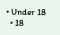• Under 18
  • 18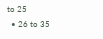to 25
  • 26 to 35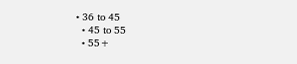• 36 to 45
  • 45 to 55
  • 55+